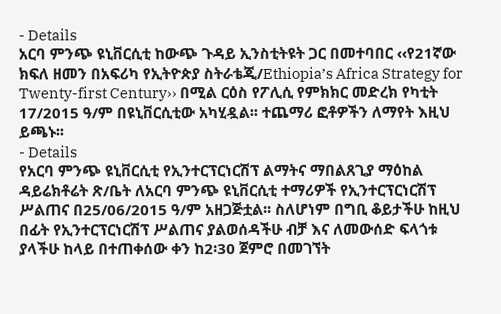- Details
አርባ ምንጭ ዩኒቨርሲቲ ከውጭ ጉዳይ ኢንስቲትዩት ጋር በመተባበር ‹‹የ21ኛው ክፍለ ዘመን በአፍሪካ የኢትዮጵያ ስትራቴጂ/Ethiopia’s Africa Strategy for Twenty-first Century›› በሚል ርዕስ የፖሊሲ የምክክር መድረክ የካቲት 17/2015 ዓ/ም በዩኒቨርሲቲው አካሂዷል፡፡ ተጨማሪ ፎቶዎችን ለማየት እዚህ ይጫኑ፡፡
- Details
የአርባ ምንጭ ዩኒቨርሲቲ የኢንተርፕርነርሽፕ ልማትና ማበልጸጊያ ማዕከል ዳይሬክቶሬት ጽ/ቤት ለአርባ ምንጭ ዩኒቨርሲቲ ተማሪዎች የኢንተርፕርነርሽፕ ሥልጠና በ25/06/2015 ዓ/ም አዘጋጅቷል፡፡ ስለሆነም በግቢ ቆይታችሁ ከዚህ በፊት የኢንተርፕርነርሽፕ ሥልጠና ያልወሰዳችሁ ብቻ እና ለመውሰድ ፍላጎቱ ያላችሁ ከላይ በተጠቀሰው ቀን ከ2፡30 ጀምሮ በመገኘት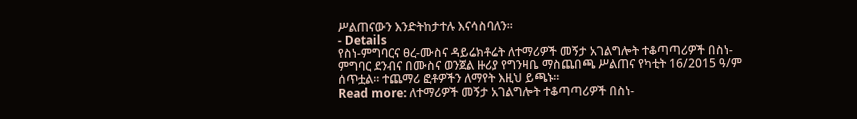ሥልጠናውን እንድትከታተሉ እናሳስባለን፡፡
- Details
የስነ-ምግባርና ፀረ-ሙስና ዳይሬክቶሬት ለተማሪዎች መኝታ አገልግሎት ተቆጣጣሪዎች በስነ-ምግባር ደንብና በሙስና ወንጀል ዙሪያ የግንዛቤ ማስጨበጫ ሥልጠና የካቲት 16/2015 ዓ/ም ሰጥቷል፡፡ ተጨማሪ ፎቶዎችን ለማየት እዚህ ይጫኑ፡፡
Read more: ለተማሪዎች መኝታ አገልግሎት ተቆጣጣሪዎች በስነ-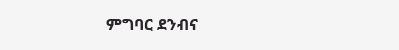ምግባር ደንብና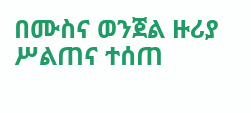በሙስና ወንጀል ዙሪያ ሥልጠና ተሰጠ